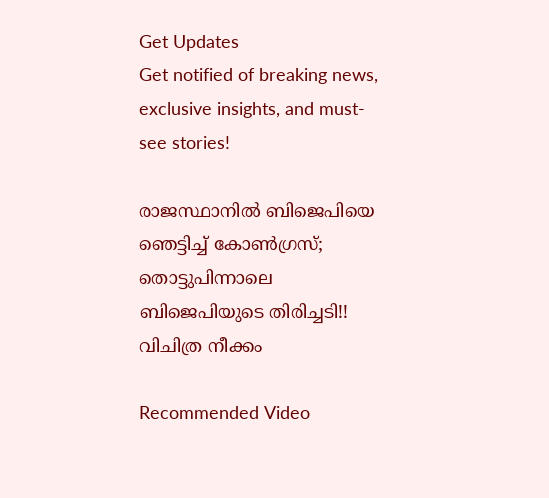Get Updates
Get notified of breaking news, exclusive insights, and must-see stories!

രാജസ്ഥാനില്‍ ബിജെപിയെ ഞെട്ടിച്ച് കോണ്‍ഗ്രസ്; തൊട്ടുപിന്നാലെ ബിജെപിയുടെ തിരിച്ചടി!! വിചിത്ര നീക്കം

Recommended Video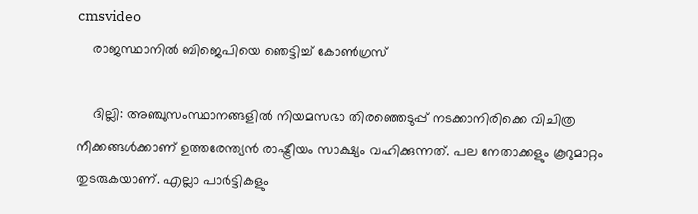cmsvideo
    രാജസ്ഥാനില്‍ ബിജെപിയെ ഞെട്ടിച്ച് കോണ്‍ഗ്രസ്

    ദില്ലി: അഞ്ചുസംസ്ഥാനങ്ങളില്‍ നിയമസഭാ തിരഞ്ഞെടുപ്പ് നടക്കാനിരിക്കെ വിചിത്ര നീക്കങ്ങള്‍ക്കാണ് ഉത്തരേന്ത്യന്‍ രാഷ്ട്രീയം സാക്ഷ്യം വഹിക്കുന്നത്. പല നേതാക്കളും കൂറുമാറ്റം തുടരുകയാണ്. എല്ലാ പാര്‍ട്ടികളും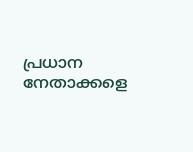പ്രധാന നേതാക്കളെ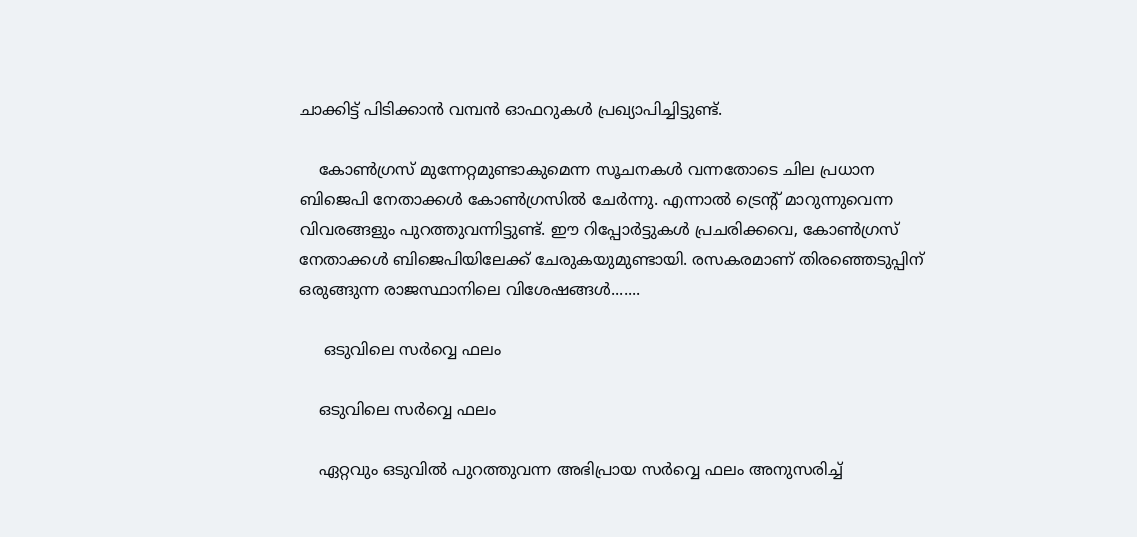ചാക്കിട്ട് പിടിക്കാന്‍ വമ്പന്‍ ഓഫറുകള്‍ പ്രഖ്യാപിച്ചിട്ടുണ്ട്.

    കോണ്‍ഗ്രസ് മുന്നേറ്റമുണ്ടാകുമെന്ന സൂചനകള്‍ വന്നതോടെ ചില പ്രധാന ബിജെപി നേതാക്കള്‍ കോണ്‍ഗ്രസില്‍ ചേര്‍ന്നു. എന്നാല്‍ ട്രെന്റ് മാറുന്നുവെന്ന വിവരങ്ങളും പുറത്തുവന്നിട്ടുണ്ട്. ഈ റിപ്പോര്‍ട്ടുകള്‍ പ്രചരിക്കവെ, കോണ്‍ഗ്രസ് നേതാക്കള്‍ ബിജെപിയിലേക്ക് ചേരുകയുമുണ്ടായി. രസകരമാണ് തിരഞ്ഞെടുപ്പിന് ഒരുങ്ങുന്ന രാജസ്ഥാനിലെ വിശേഷങ്ങള്‍.......

     ഒടുവിലെ സര്‍വ്വെ ഫലം

    ഒടുവിലെ സര്‍വ്വെ ഫലം

    ഏറ്റവും ഒടുവില്‍ പുറത്തുവന്ന അഭിപ്രായ സര്‍വ്വെ ഫലം അനുസരിച്ച്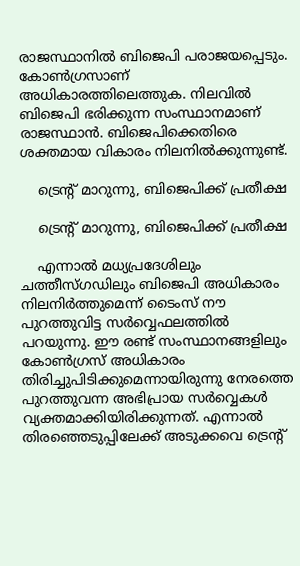രാജസ്ഥാനില്‍ ബിജെപി പരാജയപ്പെടും. കോണ്‍ഗ്രസാണ് അധികാരത്തിലെത്തുക. നിലവില്‍ ബിജെപി ഭരിക്കുന്ന സംസ്ഥാനമാണ് രാജസ്ഥാന്‍. ബിജെപിക്കെതിരെ ശക്തമായ വികാരം നിലനില്‍ക്കുന്നുണ്ട്.

    ട്രെന്റ് മാറുന്നു, ബിജെപിക്ക് പ്രതീക്ഷ

    ട്രെന്റ് മാറുന്നു, ബിജെപിക്ക് പ്രതീക്ഷ

    എന്നാല്‍ മധ്യപ്രദേശിലും ചത്തീസ്ഗഡിലും ബിജെപി അധികാരം നിലനിര്‍ത്തുമെന്ന് ടൈംസ് നൗ പുറത്തുവിട്ട സര്‍വ്വെഫലത്തില്‍ പറയുന്നു. ഈ രണ്ട് സംസ്ഥാനങ്ങളിലും കോണ്‍ഗ്രസ് അധികാരം തിരിച്ചുപിടിക്കുമെന്നായിരുന്നു നേരത്തെ പുറത്തുവന്ന അഭിപ്രായ സര്‍വ്വെകള്‍ വ്യക്തമാക്കിയിരിക്കുന്നത്. എന്നാല്‍ തിരഞ്ഞെടുപ്പിലേക്ക് അടുക്കവെ ട്രെന്റ്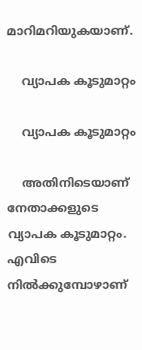മാറിമറിയുകയാണ്.

    വ്യാപക കൂടുമാറ്റം

    വ്യാപക കൂടുമാറ്റം

    അതിനിടെയാണ് നേതാക്കളുടെ വ്യാപക കൂടുമാറ്റം. എവിടെ നില്‍ക്കുമ്പോഴാണ്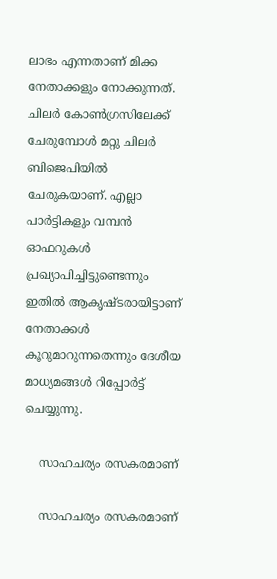ലാഭം എന്നതാണ് മിക്ക നേതാക്കളും നോക്കുന്നത്. ചിലര്‍ കോണ്‍ഗ്രസിലേക്ക് ചേരുമ്പോള്‍ മറ്റു ചിലര്‍ ബിജെപിയില്‍ ചേരുകയാണ്. എല്ലാ പാര്‍ട്ടികളും വമ്പന്‍ ഓഫറുകള്‍ പ്രഖ്യാപിച്ചിട്ടുണ്ടെന്നും ഇതില്‍ ആകൃഷ്ടരായിട്ടാണ് നേതാക്കള്‍ കൂറുമാറുന്നതെന്നും ദേശീയ മാധ്യമങ്ങള്‍ റിപ്പോര്‍ട്ട് ചെയ്യുന്നു.

    സാഹചര്യം രസകരമാണ്

    സാഹചര്യം രസകരമാണ്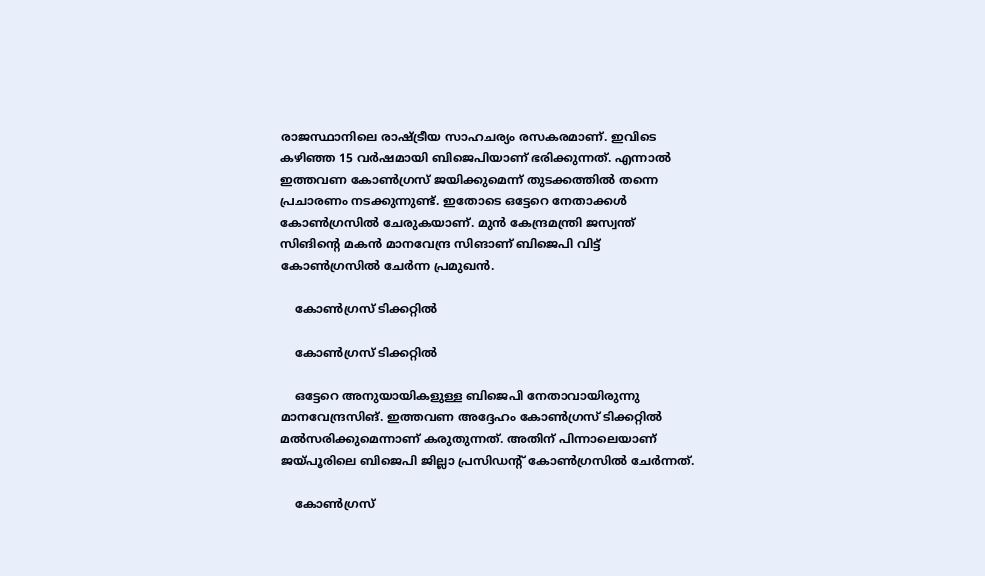രാജസ്ഥാനിലെ രാഷ്ട്രീയ സാഹചര്യം രസകരമാണ്. ഇവിടെ കഴിഞ്ഞ 15 വര്‍ഷമായി ബിജെപിയാണ് ഭരിക്കുന്നത്. എന്നാല്‍ ഇത്തവണ കോണ്‍ഗ്രസ് ജയിക്കുമെന്ന് തുടക്കത്തില്‍ തന്നെ പ്രചാരണം നടക്കുന്നുണ്ട്. ഇതോടെ ഒട്ടേറെ നേതാക്കള്‍ കോണ്‍ഗ്രസില്‍ ചേരുകയാണ്. മുന്‍ കേന്ദ്രമന്ത്രി ജസ്വന്ത് സിങിന്റെ മകന്‍ മാനവേന്ദ്ര സിങാണ് ബിജെപി വിട്ട് കോണ്‍ഗ്രസില്‍ ചേര്‍ന്ന പ്രമുഖന്‍.

    കോണ്‍ഗ്രസ് ടിക്കറ്റില്‍

    കോണ്‍ഗ്രസ് ടിക്കറ്റില്‍

    ഒട്ടേറെ അനുയായികളുള്ള ബിജെപി നേതാവായിരുന്നു മാനവേന്ദ്രസിങ്. ഇത്തവണ അദ്ദേഹം കോണ്‍ഗ്രസ് ടിക്കറ്റില്‍ മല്‍സരിക്കുമെന്നാണ് കരുതുന്നത്. അതിന് പിന്നാലെയാണ് ജയ്പൂരിലെ ബിജെപി ജില്ലാ പ്രസിഡന്റ് കോണ്‍ഗ്രസില്‍ ചേര്‍ന്നത്.

    കോണ്‍ഗ്രസ്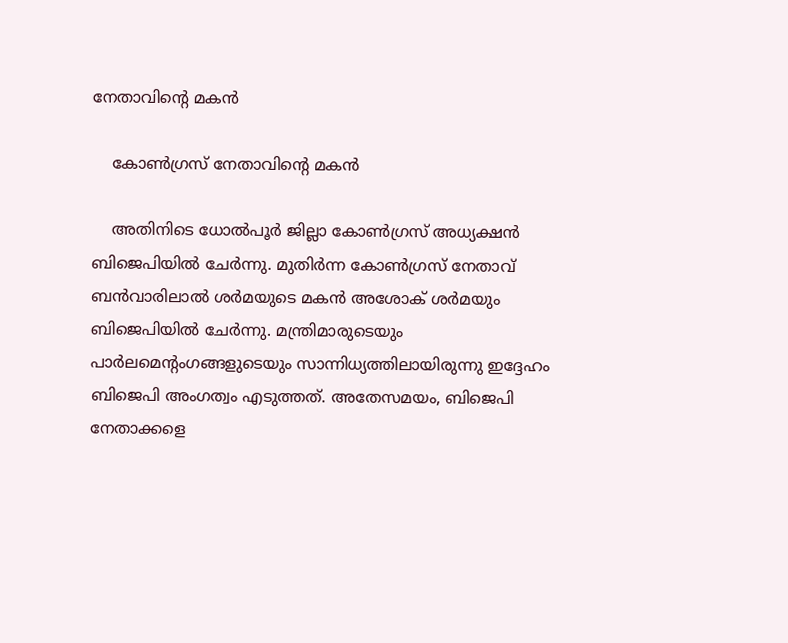നേതാവിന്റെ മകന്‍

    കോണ്‍ഗ്രസ് നേതാവിന്റെ മകന്‍

    അതിനിടെ ധോല്‍പൂര്‍ ജില്ലാ കോണ്‍ഗ്രസ് അധ്യക്ഷന്‍ ബിജെപിയില്‍ ചേര്‍ന്നു. മുതിര്‍ന്ന കോണ്‍ഗ്രസ് നേതാവ് ബന്‍വാരിലാല്‍ ശര്‍മയുടെ മകന്‍ അശോക് ശര്‍മയും ബിജെപിയില്‍ ചേര്‍ന്നു. മന്ത്രിമാരുടെയും പാര്‍ലമെന്റംഗങ്ങളുടെയും സാന്നിധ്യത്തിലായിരുന്നു ഇദ്ദേഹം ബിജെപി അംഗത്വം എടുത്തത്. അതേസമയം, ബിജെപി നേതാക്കളെ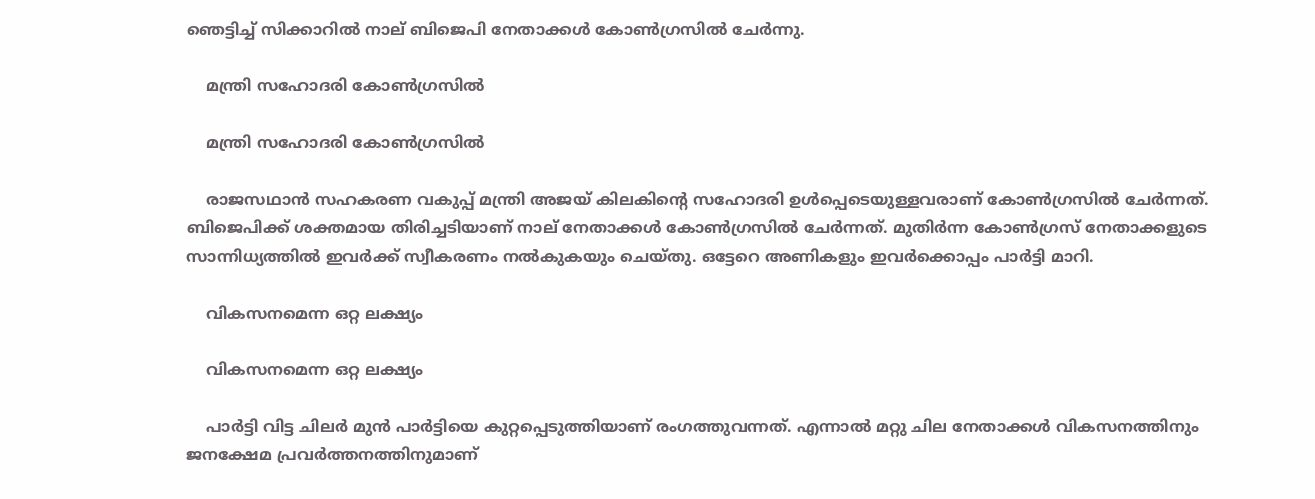ഞെട്ടിച്ച് സിക്കാറില്‍ നാല് ബിജെപി നേതാക്കള്‍ കോണ്‍ഗ്രസില്‍ ചേര്‍ന്നു.

    മന്ത്രി സഹോദരി കോണ്‍ഗ്രസില്‍

    മന്ത്രി സഹോദരി കോണ്‍ഗ്രസില്‍

    രാജസഥാന്‍ സഹകരണ വകുപ്പ് മന്ത്രി അജയ് കിലകിന്റെ സഹോദരി ഉള്‍പ്പെടെയുള്ളവരാണ് കോണ്‍ഗ്രസില്‍ ചേര്‍ന്നത്. ബിജെപിക്ക് ശക്തമായ തിരിച്ചടിയാണ് നാല് നേതാക്കള്‍ കോണ്‍ഗ്രസില്‍ ചേര്‍ന്നത്. മുതിര്‍ന്ന കോണ്‍ഗ്രസ് നേതാക്കളുടെ സാന്നിധ്യത്തില്‍ ഇവര്‍ക്ക് സ്വീകരണം നല്‍കുകയും ചെയ്തു. ഒട്ടേറെ അണികളും ഇവര്‍ക്കൊപ്പം പാര്‍ട്ടി മാറി.

    വികസനമെന്ന ഒറ്റ ലക്ഷ്യം

    വികസനമെന്ന ഒറ്റ ലക്ഷ്യം

    പാര്‍ട്ടി വിട്ട ചിലര്‍ മുന്‍ പാര്‍ട്ടിയെ കുറ്റപ്പെടുത്തിയാണ് രംഗത്തുവന്നത്. എന്നാല്‍ മറ്റു ചില നേതാക്കള്‍ വികസനത്തിനും ജനക്ഷേമ പ്രവര്‍ത്തനത്തിനുമാണ്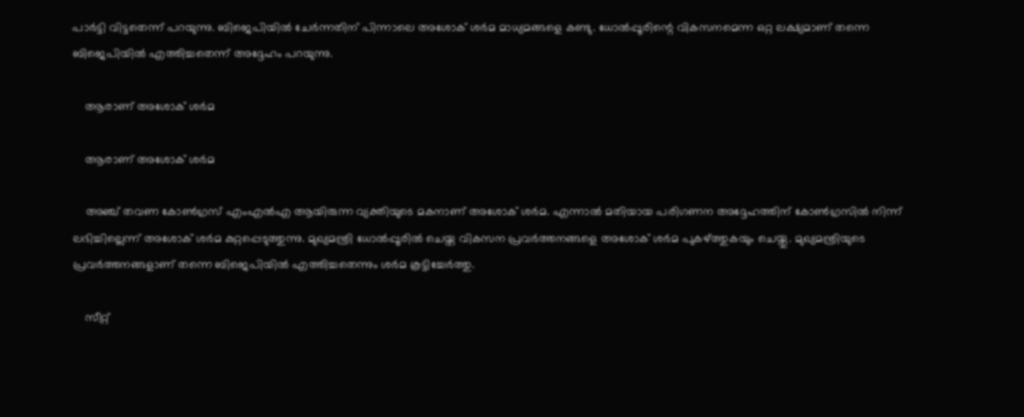പാര്‍ട്ടി വിട്ടതെന്ന് പറയുന്നു. ബിജെപിയില്‍ ചേര്‍ന്നതിന് പിന്നാലെ അശോക് ശര്‍മ മാധ്യമങ്ങളെ കണ്ടു. ധോല്‍പ്പൂരിന്റെ വികസനമെന്ന ഒറ്റ ലക്ഷ്യമാണ് തന്നെ ബിജെപിയില്‍ എത്തിച്ചതെന്ന് അദ്ദേഹം പറയുന്നു.

    ആരാണ് അശോക് ശര്‍മ

    ആരാണ് അശോക് ശര്‍മ

    അഞ്ച് തവണ കോണ്‍ഗ്രസ് എംഎല്‍എ ആയിരുന്ന വ്യക്തിയുടെ മകനാണ് അശോക് ശര്‍മ. എന്നാല്‍ മതിയായ പരിഗണന അദ്ദേഹത്തിന് കോണ്‍ഗ്രസില്‍ നിന്ന് ലഭിച്ചില്ലെന്ന് അശോക് ശര്‍മ കുറ്റപ്പെടുത്തുന്നു. മുഖ്യമന്ത്രി ധോല്‍പ്പൂരില്‍ ചെയ്ത വികസന പ്രവര്‍ത്തനങ്ങളെ അശോക് ശര്‍മ പുകഴ്ത്തുകയും ചെയ്തു. മുഖ്യമന്ത്രിയുടെ പ്രവര്‍ത്തനങ്ങളാണ് തന്നെ ബിജെപിയില്‍ എത്തിച്ചതെന്നും ശര്‍മ കൂട്ടിച്ചേര്‍ത്തു.

    സീറ്റ്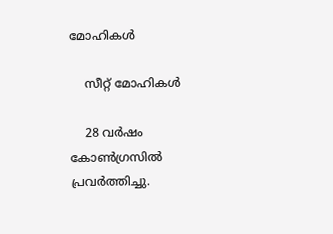മോഹികള്‍

    സീറ്റ് മോഹികള്‍

    28 വര്‍ഷം കോണ്‍ഗ്രസില്‍ പ്രവര്‍ത്തിച്ചു.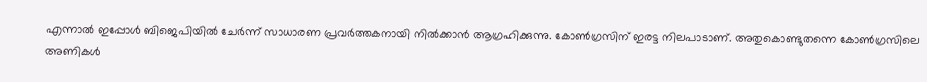എന്നാല്‍ ഇപ്പോള്‍ ബിജെപിയില്‍ ചേര്‍ന്ന് സാധാരണ പ്രവര്‍ത്തകനായി നില്‍ക്കാന്‍ ആഗ്രഹിക്കുന്നു. കോണ്‍ഗ്രസിന് ഇരട്ട നിലപാടാണ്. അതുകൊണ്ടുതന്നെ കോണ്‍ഗ്രസിലെ അണികള്‍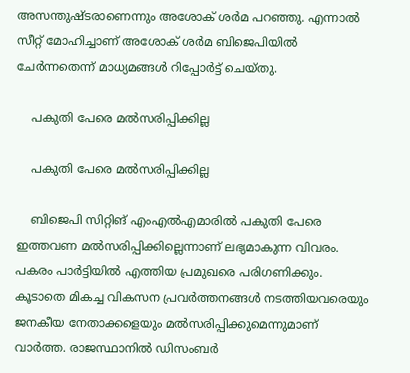അസന്തുഷ്ടരാണെന്നും അശോക് ശര്‍മ പറഞ്ഞു. എന്നാല്‍ സീറ്റ് മോഹിച്ചാണ് അശോക് ശര്‍മ ബിജെപിയില്‍ ചേര്‍ന്നതെന്ന് മാധ്യമങ്ങള്‍ റിപ്പോര്‍ട്ട് ചെയ്തു.

    പകുതി പേരെ മല്‍സരിപ്പിക്കില്ല

    പകുതി പേരെ മല്‍സരിപ്പിക്കില്ല

    ബിജെപി സിറ്റിങ് എംഎല്‍എമാരില്‍ പകുതി പേരെ ഇത്തവണ മല്‍സരിപ്പിക്കില്ലെന്നാണ് ലഭ്യമാകുന്ന വിവരം. പകരം പാര്‍ട്ടിയില്‍ എത്തിയ പ്രമുഖരെ പരിഗണിക്കും. കൂടാതെ മികച്ച വികസന പ്രവര്‍ത്തനങ്ങള്‍ നടത്തിയവരെയും ജനകീയ നേതാക്കളെയും മല്‍സരിപ്പിക്കുമെന്നുമാണ് വാര്‍ത്ത. രാജസ്ഥാനില്‍ ഡിസംബര്‍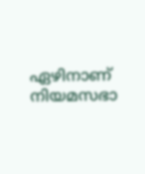ഏഴിനാണ് നിയമസഭാ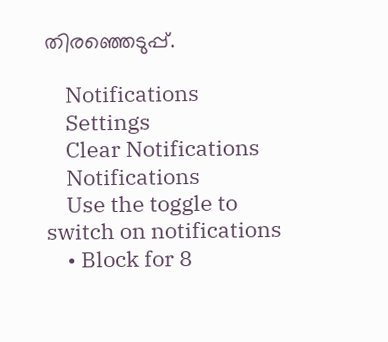തിരഞ്ഞെടുപ്പ്.

    Notifications
    Settings
    Clear Notifications
    Notifications
    Use the toggle to switch on notifications
    • Block for 8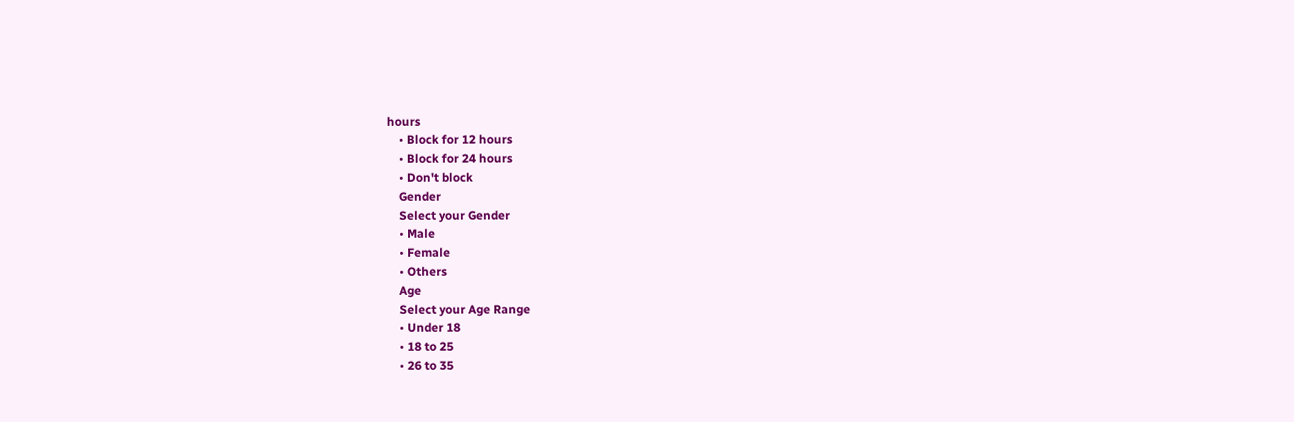hours
    • Block for 12 hours
    • Block for 24 hours
    • Don't block
    Gender
    Select your Gender
    • Male
    • Female
    • Others
    Age
    Select your Age Range
    • Under 18
    • 18 to 25
    • 26 to 35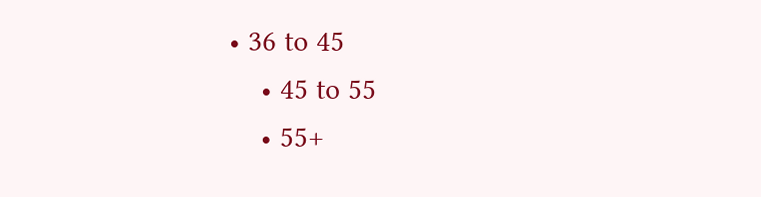• 36 to 45
    • 45 to 55
    • 55+